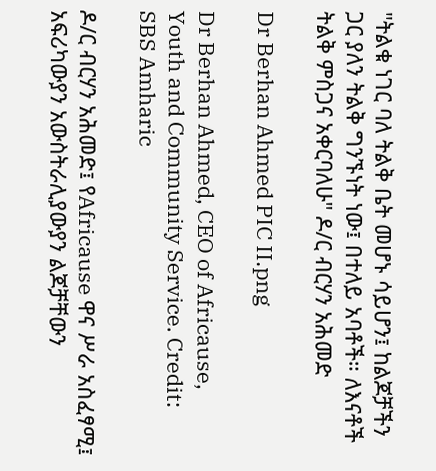"ትልቁ ነገር ባለ ትልቅ ቤት መሆኑ ሳይሆን፤ ከልጆቻችን ጋር ያለን ትልቅ ግንኙነት ነው፤ በተለይ አባቶች። ለእናቶች ትልቅ ምስጋና አቀርባለሁ" ዶ/ር ብርሃን አሕመድ

Dr Berhan Ahmed PIC II.png

Dr Berhan Ahmed, CEO of Africause, Youth and Community Service. Credit: SBS Amharic

ዶ/ር ብርሃን አሕመድ፤ የAfricause ዋና ሥራ አስፈፃሚ፤ አፍሪካውያን አውስትራሊያውያን ልጆቻቸውን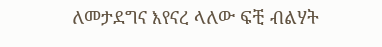ለመታደግና እየናረ ላለው ፍቺ ብልሃት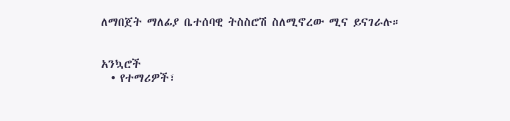ለማበጀት ማለፊያ ቤተሰባዊ ትስስሮሽ ስለሚኖረው ሚና ይናገራሉ።


አንኳሮች
  • የተማሪዎች፣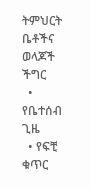ትምህርት ቤቶችና ወላጆች ችግር
  • የቤተሰብ ጊዜ
  • የፍቺ ቁጥር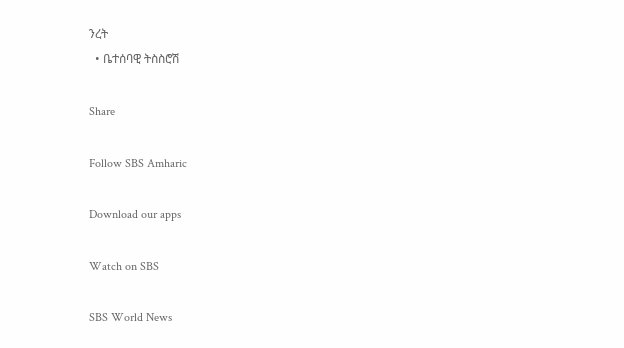ንረት
  • ቤተሰባዊ ትስስሮሽ

Share

Follow SBS Amharic

Download our apps

Watch on SBS

SBS World News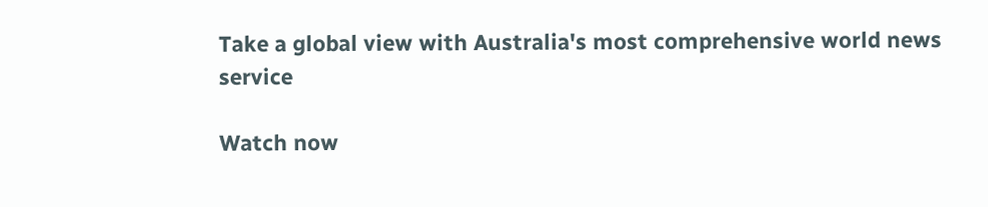Take a global view with Australia's most comprehensive world news service

Watch now